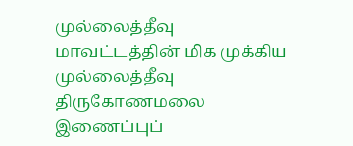முல்லைத்தீவு மாவட்டத்தின் மிக முக்கிய முல்லைத்தீவு திருகோணமலை இணைப்புப்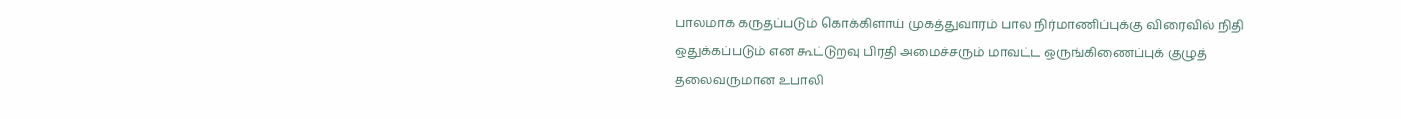பாலமாக கருதப்படும் கொக்கிளாய் முகத்துவாரம் பால நிர்மாணிப்புக்கு விரைவில் நிதி ஒதுக்கப்படும் என கூட்டுறவு பிரதி அமைச்சரும் மாவட்ட ஒருங்கிணைப்புக் குழுத் தலைவருமான உபாலி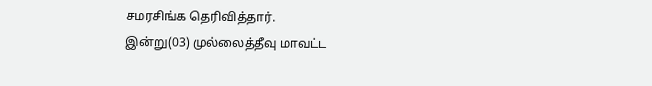சமரசிங்க தெரிவித்தார்.
இன்று(03) முல்லைத்தீவு மாவட்ட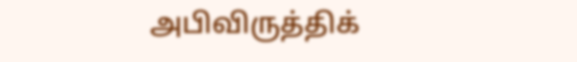அபிவிருத்திக்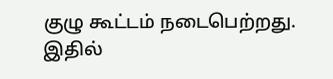குழு கூட்டம் நடைபெற்றது.
இதில்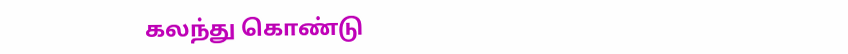கலந்து கொண்டு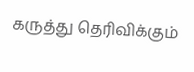கருத்து தெரிவிக்கும்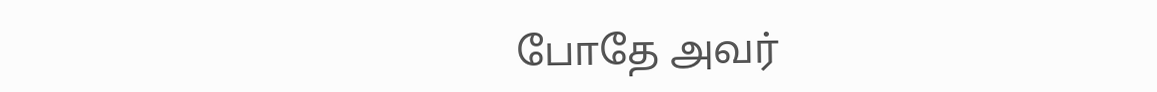போதே அவர்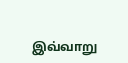இவ்வாறு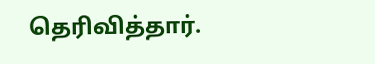தெரிவித்தார்.